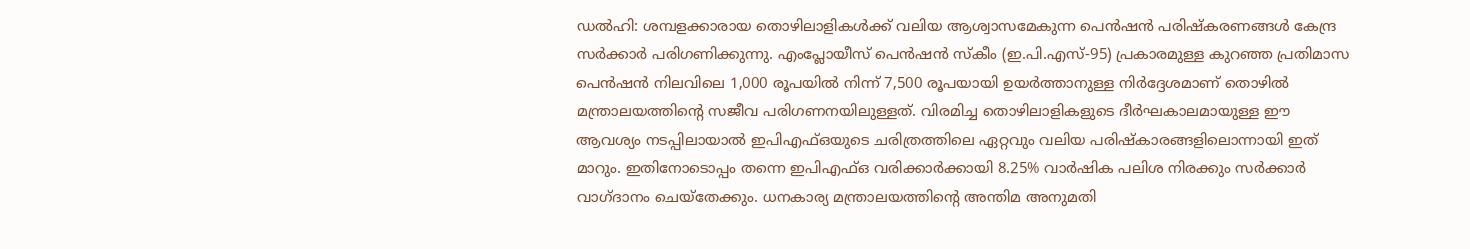ഡൽഹി: ശമ്പളക്കാരായ തൊഴിലാളികൾക്ക് വലിയ ആശ്വാസമേകുന്ന പെൻഷൻ പരിഷ്കരണങ്ങൾ കേന്ദ്ര സർക്കാർ പരിഗണിക്കുന്നു. എംപ്ലോയീസ് പെൻഷൻ സ്കീം (ഇ.പി.എസ്-95) പ്രകാരമുള്ള കുറഞ്ഞ പ്രതിമാസ പെൻഷൻ നിലവിലെ 1,000 രൂപയിൽ നിന്ന് 7,500 രൂപയായി ഉയർത്താനുള്ള നിർദ്ദേശമാണ് തൊഴിൽ മന്ത്രാലയത്തിന്റെ സജീവ പരിഗണനയിലുള്ളത്. വിരമിച്ച തൊഴിലാളികളുടെ ദീർഘകാലമായുള്ള ഈ ആവശ്യം നടപ്പിലായാൽ ഇപിഎഫ്ഒയുടെ ചരിത്രത്തിലെ ഏറ്റവും വലിയ പരിഷ്കാരങ്ങളിലൊന്നായി ഇത് മാറും. ഇതിനോടൊപ്പം തന്നെ ഇപിഎഫ്ഒ വരിക്കാർക്കായി 8.25% വാർഷിക പലിശ നിരക്കും സർക്കാർ വാഗ്ദാനം ചെയ്തേക്കും. ധനകാര്യ മന്ത്രാലയത്തിന്റെ അന്തിമ അനുമതി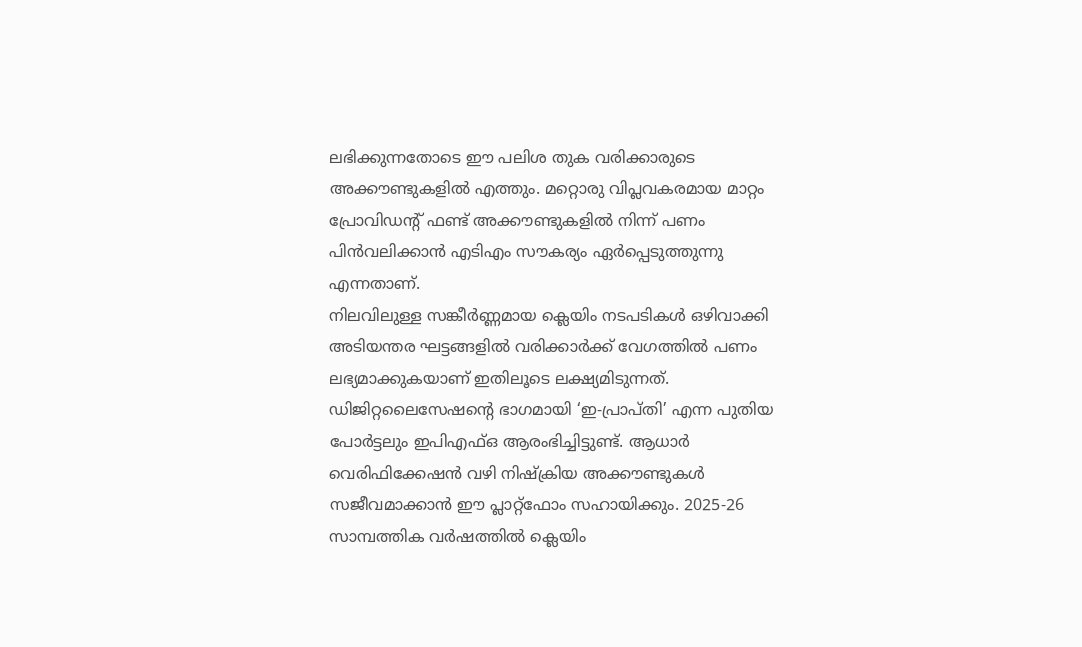ലഭിക്കുന്നതോടെ ഈ പലിശ തുക വരിക്കാരുടെ അക്കൗണ്ടുകളിൽ എത്തും. മറ്റൊരു വിപ്ലവകരമായ മാറ്റം പ്രോവിഡന്റ് ഫണ്ട് അക്കൗണ്ടുകളിൽ നിന്ന് പണം പിൻവലിക്കാൻ എടിഎം സൗകര്യം ഏർപ്പെടുത്തുന്നു എന്നതാണ്.
നിലവിലുള്ള സങ്കീർണ്ണമായ ക്ലെയിം നടപടികൾ ഒഴിവാക്കി അടിയന്തര ഘട്ടങ്ങളിൽ വരിക്കാർക്ക് വേഗത്തിൽ പണം ലഭ്യമാക്കുകയാണ് ഇതിലൂടെ ലക്ഷ്യമിടുന്നത്. ഡിജിറ്റലൈസേഷന്റെ ഭാഗമായി ‘ഇ-പ്രാപ്തി’ എന്ന പുതിയ പോർട്ടലും ഇപിഎഫ്ഒ ആരംഭിച്ചിട്ടുണ്ട്. ആധാർ വെരിഫിക്കേഷൻ വഴി നിഷ്ക്രിയ അക്കൗണ്ടുകൾ സജീവമാക്കാൻ ഈ പ്ലാറ്റ്ഫോം സഹായിക്കും. 2025-26 സാമ്പത്തിക വർഷത്തിൽ ക്ലെയിം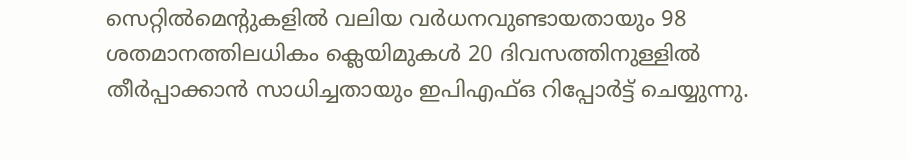സെറ്റിൽമെന്റുകളിൽ വലിയ വർധനവുണ്ടായതായും 98 ശതമാനത്തിലധികം ക്ലെയിമുകൾ 20 ദിവസത്തിനുള്ളിൽ തീർപ്പാക്കാൻ സാധിച്ചതായും ഇപിഎഫ്ഒ റിപ്പോർട്ട് ചെയ്യുന്നു.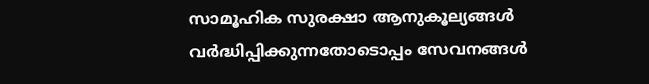സാമൂഹിക സുരക്ഷാ ആനുകൂല്യങ്ങൾ വർദ്ധിപ്പിക്കുന്നതോടൊപ്പം സേവനങ്ങൾ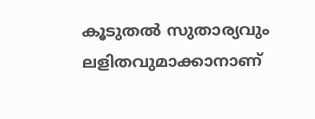കൂടുതൽ സുതാര്യവും ലളിതവുമാക്കാനാണ്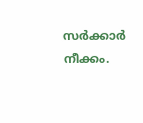സർക്കാർ നീക്കം.